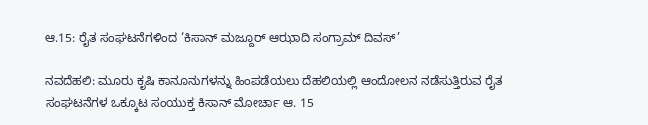ಆ.15: ರೈತ ಸಂಘಟನೆಗಳಿಂದ ‘ಕಿಸಾನ್ ಮಜ್ದೂರ್ ಆಝಾದಿ ಸಂಗ್ರಾಮ್ ದಿವಸ್’

ನವದೆಹಲಿ: ಮೂರು ಕೃಷಿ ಕಾನೂನುಗಳನ್ನು ಹಿಂಪಡೆಯಲು ದೆಹಲಿಯಲ್ಲಿ ಆಂದೋಲನ ನಡೆಸುತ್ತಿರುವ ರೈತ ಸಂಘಟನೆಗಳ ಒಕ್ಕೂಟ ಸಂಯುಕ್ತ ಕಿಸಾನ್ ಮೋರ್ಚಾ ಆ. 15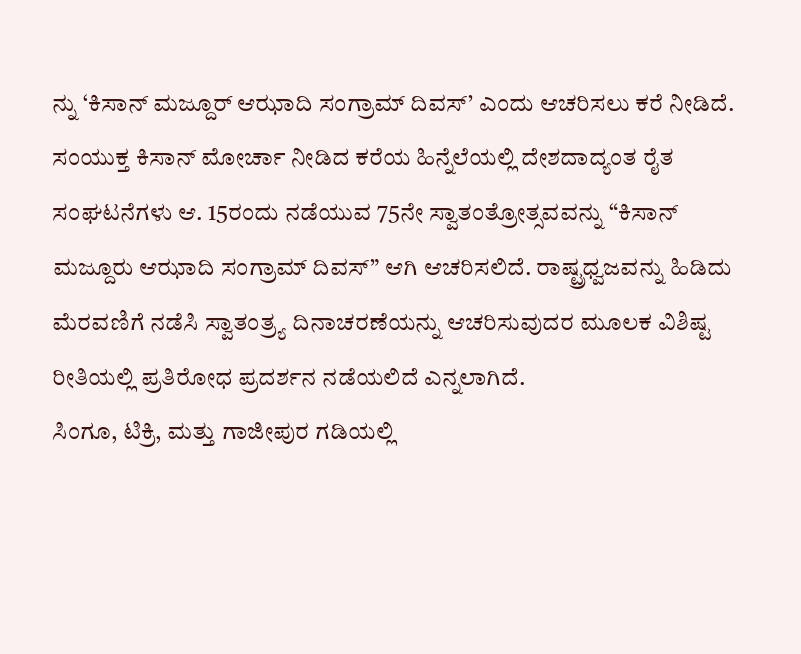ನ್ನು ‘ಕಿಸಾನ್ ಮಜ್ದೂರ್ ಆಝಾದಿ ಸಂಗ್ರಾಮ್ ದಿವಸ್’ ಎಂದು ಆಚರಿಸಲು ಕರೆ ನೀಡಿದೆ.
ಸಂಯುಕ್ತ ಕಿಸಾನ್ ಮೋರ್ಚಾ ನೀಡಿದ ಕರೆಯ ಹಿನ್ನೆಲೆಯಲ್ಲಿ ದೇಶದಾದ್ಯಂತ ರೈತ ಸಂಘಟನೆಗಳು ಆ. 15ರಂದು ನಡೆಯುವ 75ನೇ ಸ್ವಾತಂತ್ರೋತ್ಸವವನ್ನು “ಕಿಸಾನ್ ಮಜ್ದೂರು ಆಝಾದಿ ಸಂಗ್ರಾಮ್ ದಿವಸ್” ಆಗಿ ಆಚರಿಸಲಿದೆ. ರಾಷ್ಟ್ರಧ್ವಜವನ್ನು ಹಿಡಿದು ಮೆರವಣಿಗೆ ನಡೆಸಿ ಸ್ವಾತಂತ್ರ್ಯ ದಿನಾಚರಣೆಯನ್ನು ಆಚರಿಸುವುದರ ಮೂಲಕ ವಿಶಿಷ್ಟ ರೀತಿಯಲ್ಲಿ ಪ್ರತಿರೋಧ ಪ್ರದರ್ಶನ ನಡೆಯಲಿದೆ ಎನ್ನಲಾಗಿದೆ.
ಸಿಂಗೂ, ಟಿಕ್ರಿ, ಮತ್ತು ಗಾಜೀಪುರ ಗಡಿಯಲ್ಲಿ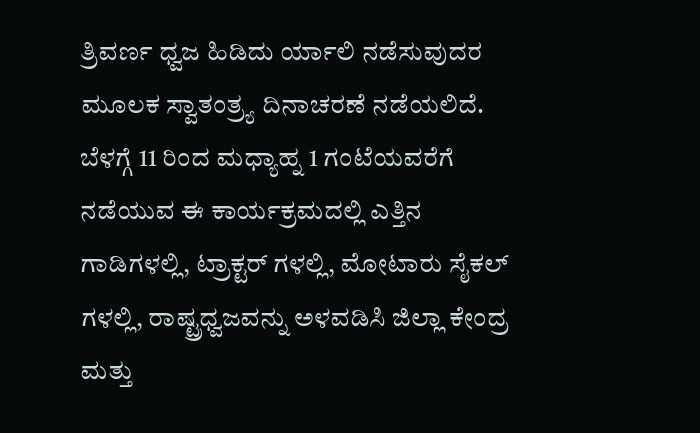ತ್ರಿವರ್ಣ ಧ್ವಜ ಹಿಡಿದು ರ್ಯಾಲಿ ನಡೆಸುವುದರ ಮೂಲಕ ಸ್ವಾತಂತ್ರ್ಯ ದಿನಾಚರಣೆ ನಡೆಯಲಿದೆ.
ಬೆಳಗ್ಗೆ 11 ರಿಂದ ಮಧ್ಯಾಹ್ನ 1 ಗಂಟೆಯವರೆಗೆ ನಡೆಯುವ ಈ ಕಾರ್ಯಕ್ರಮದಲ್ಲಿ ಎತ್ತಿನ ಗಾಡಿಗಳಲ್ಲಿ, ಟ್ರಾಕ್ಟರ್ ಗಳಲ್ಲಿ, ಮೋಟಾರು ಸೈಕಲ್ ಗಳಲ್ಲಿ, ರಾಷ್ಟ್ರಧ್ವಜವನ್ನು ಅಳವಡಿಸಿ ಜಿಲ್ಲಾ ಕೇಂದ್ರ ಮತ್ತು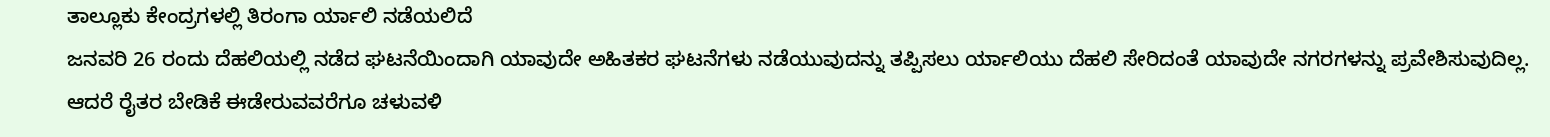ತಾಲ್ಲೂಕು ಕೇಂದ್ರಗಳಲ್ಲಿ ತಿರಂಗಾ ರ್ಯಾಲಿ ನಡೆಯಲಿದೆ
ಜನವರಿ 26 ರಂದು ದೆಹಲಿಯಲ್ಲಿ ನಡೆದ ಘಟನೆಯಿಂದಾಗಿ ಯಾವುದೇ ಅಹಿತಕರ ಘಟನೆಗಳು ನಡೆಯುವುದನ್ನು ತಪ್ಪಿಸಲು ರ್ಯಾಲಿಯು ದೆಹಲಿ ಸೇರಿದಂತೆ ಯಾವುದೇ ನಗರಗಳನ್ನು ಪ್ರವೇಶಿಸುವುದಿಲ್ಲ. ಆದರೆ ರೈತರ ಬೇಡಿಕೆ ಈಡೇರುವವರೆಗೂ ಚಳುವಳಿ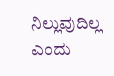ನಿಲ್ಲುವುದಿಲ್ಲ ಎಂದು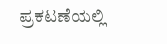ಪ್ರಕಟಣೆಯಲ್ಲಿ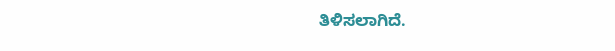ತಿಳಿಸಲಾಗಿದೆ.